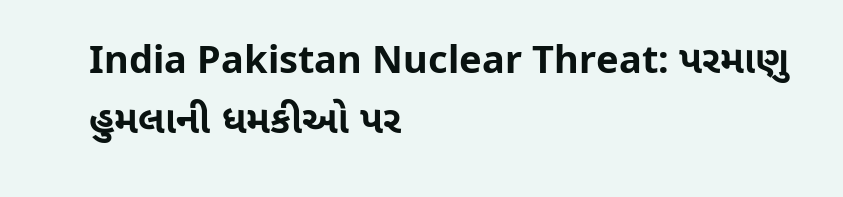India Pakistan Nuclear Threat: પરમાણુ હુમલાની ધમકીઓ પર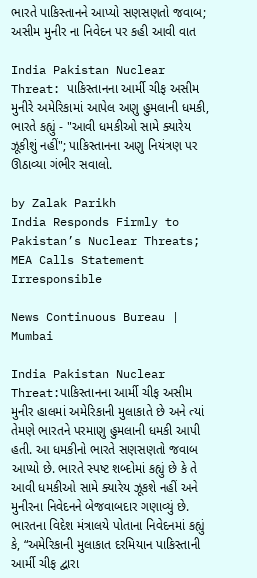ભારતે પાકિસ્તાનને આપ્યો સણસણતો જવાબ; અસીમ મુનીર ના નિવેદન પર કહી આવી વાત

India Pakistan Nuclear Threat: પાકિસ્તાનના આર્મી ચીફ અસીમ મુનીરે અમેરિકામાં આપેલ અણુ હુમલાની ધમકી, ભારતે કહ્યું - "આવી ધમકીઓ સામે ક્યારેય ઝૂકીશું નહીં"; પાકિસ્તાનના અણુ નિયંત્રણ પર ઊઠાવ્યા ગંભીર સવાલો.

by Zalak Parikh
India Responds Firmly to Pakistan’s Nuclear Threats; MEA Calls Statement Irresponsible

News Continuous Bureau | Mumbai

India Pakistan Nuclear Threat:પાકિસ્તાનના આર્મી ચીફ અસીમ મુનીર હાલમાં અમેરિકાની મુલાકાતે છે અને ત્યાં તેમણે ભારતને પરમાણુ હુમલાની ધમકી આપી હતી. આ ધમકીનો ભારતે સણસણતો જવાબ આપ્યો છે. ભારતે સ્પષ્ટ શબ્દોમાં કહ્યું છે કે તે આવી ધમકીઓ સામે ક્યારેય ઝૂકશે નહીં અને મુનીરના નિવેદનને બેજવાબદાર ગણાવ્યું છે. ભારતના વિદેશ મંત્રાલયે પોતાના નિવેદનમાં કહ્યું કે, “અમેરિકાની મુલાકાત દરમિયાન પાકિસ્તાની આર્મી ચીફ દ્વારા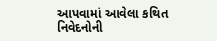આપવામાં આવેલા કથિત નિવેદનોની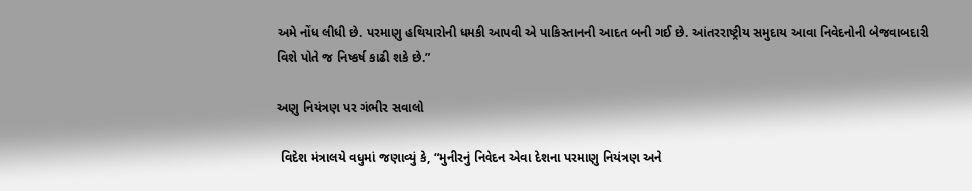અમે નોંધ લીધી છે. પરમાણુ હથિયારોની ધમકી આપવી એ પાકિસ્તાનની આદત બની ગઈ છે. આંતરરાષ્ટ્રીય સમુદાય આવા નિવેદનોની બેજવાબદારી વિશે પોતે જ નિષ્કર્ષ કાઢી શકે છે.”

અણુ નિયંત્રણ પર ગંભીર સવાલો

 વિદેશ મંત્રાલયે વધુમાં જણાવ્યું કે, “મુનીરનું નિવેદન એવા દેશના પરમાણુ નિયંત્રણ અને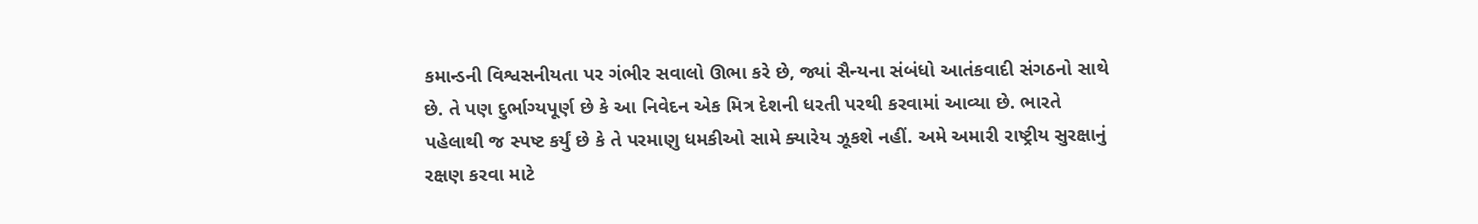કમાન્ડની વિશ્વસનીયતા પર ગંભીર સવાલો ઊભા કરે છે, જ્યાં સૈન્યના સંબંધો આતંકવાદી સંગઠનો સાથે છે. તે પણ દુર્ભાગ્યપૂર્ણ છે કે આ નિવેદન એક મિત્ર દેશની ધરતી પરથી કરવામાં આવ્યા છે. ભારતે પહેલાથી જ સ્પષ્ટ કર્યું છે કે તે પરમાણુ ધમકીઓ સામે ક્યારેય ઝૂકશે નહીં. અમે અમારી રાષ્ટ્રીય સુરક્ષાનું રક્ષણ કરવા માટે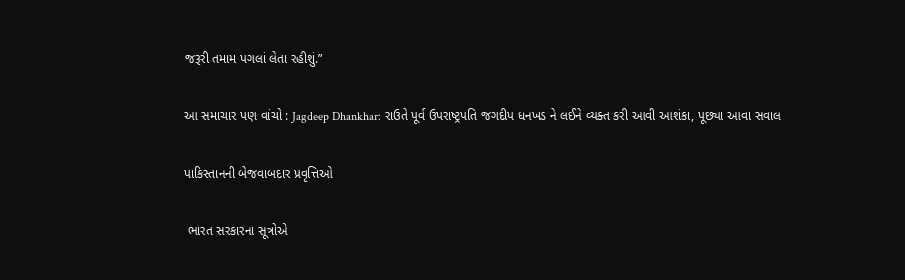જરૂરી તમામ પગલાં લેતા રહીશું.”

આ સમાચાર પણ વાંચો : Jagdeep Dhankhar: રાઉતે પૂર્વ ઉપરાષ્ટ્રપતિ જગદીપ ધનખડ ને લઈને વ્યક્ત કરી આવી આશંકા, પૂછ્યા આવા સવાલ

પાકિસ્તાનની બેજવાબદાર પ્રવૃત્તિઓ

 ભારત સરકારના સૂત્રોએ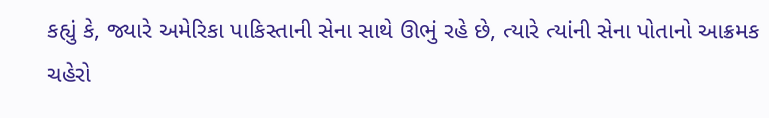કહ્યું કે, જ્યારે અમેરિકા પાકિસ્તાની સેના સાથે ઊભું રહે છે, ત્યારે ત્યાંની સેના પોતાનો આક્રમક ચહેરો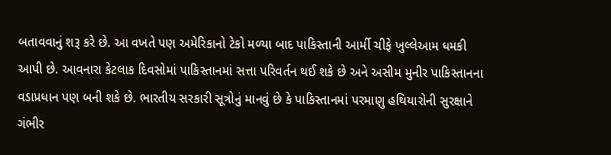બતાવવાનું શરૂ કરે છે. આ વખતે પણ અમેરિકાનો ટેકો મળ્યા બાદ પાકિસ્તાની આર્મી ચીફે ખુલ્લેઆમ ધમકી આપી છે. આવનારા કેટલાક દિવસોમાં પાકિસ્તાનમાં સત્તા પરિવર્તન થઈ શકે છે અને અસીમ મુનીર પાકિસ્તાનના વડાપ્રધાન પણ બની શકે છે. ભારતીય સરકારી સૂત્રોનું માનવું છે કે પાકિસ્તાનમાં પરમાણુ હથિયારોની સુરક્ષાને ગંભીર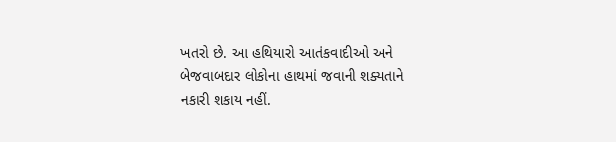ખતરો છે. આ હથિયારો આતંકવાદીઓ અને બેજવાબદાર લોકોના હાથમાં જવાની શક્યતાને નકારી શકાય નહીં.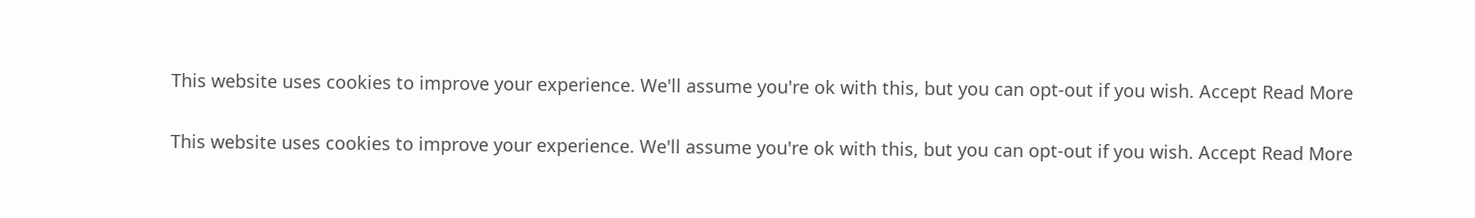This website uses cookies to improve your experience. We'll assume you're ok with this, but you can opt-out if you wish. Accept Read More

This website uses cookies to improve your experience. We'll assume you're ok with this, but you can opt-out if you wish. Accept Read More